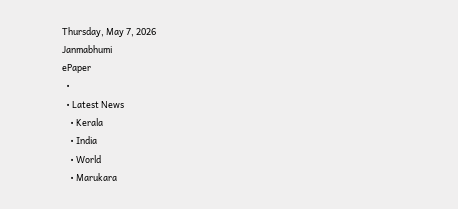Thursday, May 7, 2026
Janmabhumi
ePaper
  •
  • Latest News
    • Kerala
    • India
    • World
    • Marukara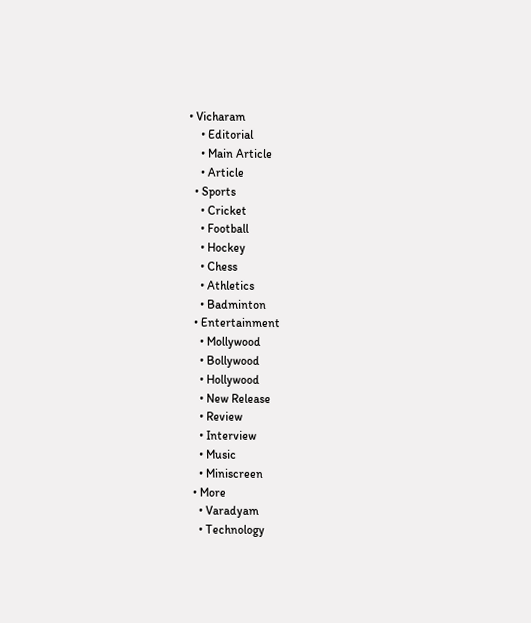• Vicharam
    • Editorial
    • Main Article
    • Article
  • Sports
    • Cricket
    • Football
    • Hockey
    • Chess
    • Athletics
    • Badminton
  • Entertainment
    • Mollywood
    • Bollywood
    • Hollywood
    • New Release
    • Review
    • Interview
    • Music
    • Miniscreen
  • More
    • Varadyam
    • Technology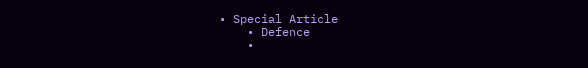• Special Article
    • Defence
    •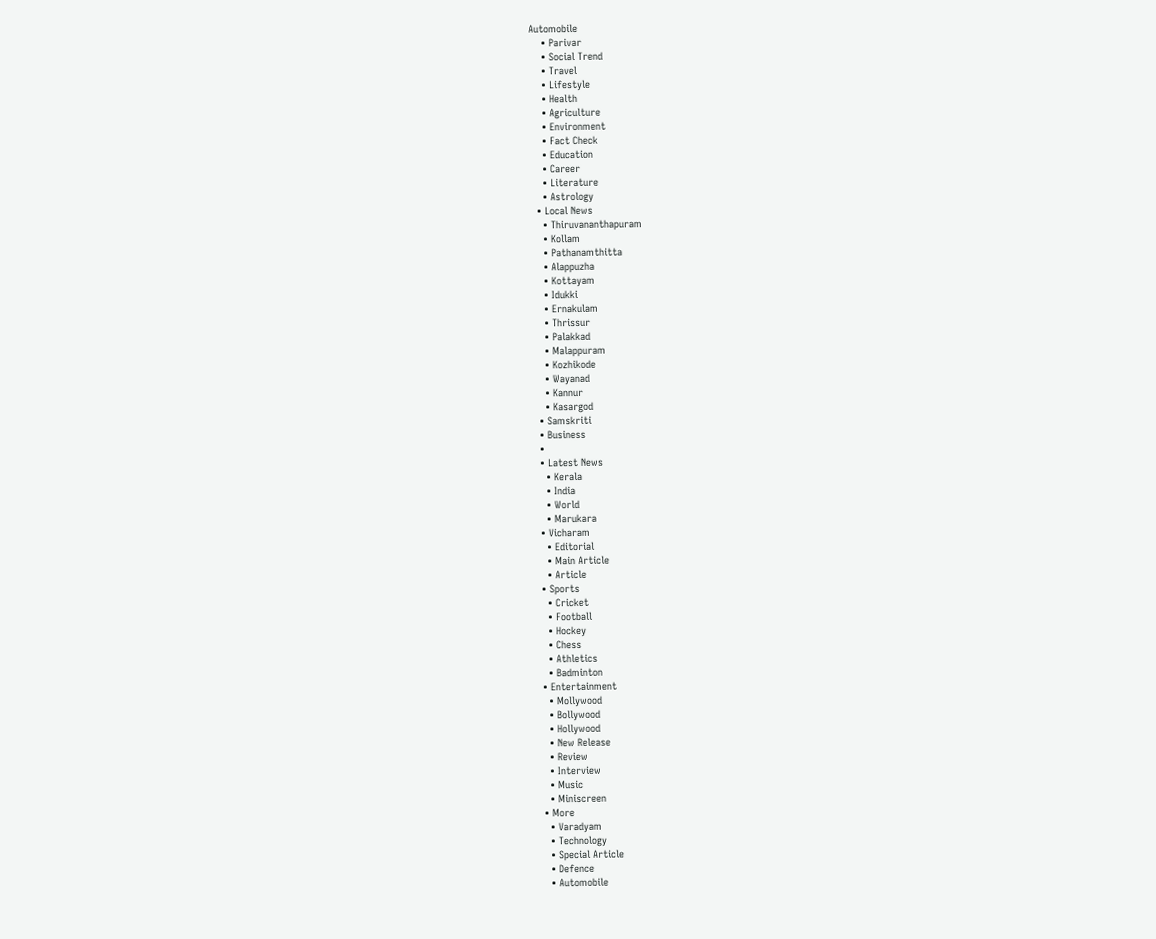Automobile
    • Parivar
    • Social Trend
    • Travel
    • Lifestyle
    • Health
    • Agriculture
    • Environment
    • Fact Check
    • Education
    • Career
    • Literature
    • Astrology
  • Local News
    • Thiruvananthapuram
    • Kollam
    • Pathanamthitta
    • Alappuzha
    • Kottayam
    • Idukki
    • Ernakulam
    • Thrissur
    • Palakkad
    • Malappuram
    • Kozhikode
    • Wayanad
    • Kannur
    • Kasargod
  • Samskriti
  • Business
  •
  • Latest News
    • Kerala
    • India
    • World
    • Marukara
  • Vicharam
    • Editorial
    • Main Article
    • Article
  • Sports
    • Cricket
    • Football
    • Hockey
    • Chess
    • Athletics
    • Badminton
  • Entertainment
    • Mollywood
    • Bollywood
    • Hollywood
    • New Release
    • Review
    • Interview
    • Music
    • Miniscreen
  • More
    • Varadyam
    • Technology
    • Special Article
    • Defence
    • Automobile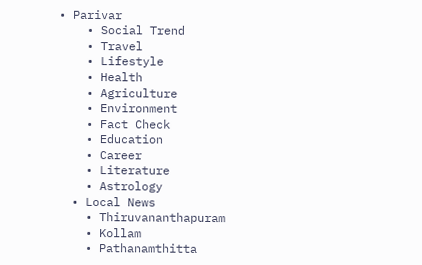• Parivar
    • Social Trend
    • Travel
    • Lifestyle
    • Health
    • Agriculture
    • Environment
    • Fact Check
    • Education
    • Career
    • Literature
    • Astrology
  • Local News
    • Thiruvananthapuram
    • Kollam
    • Pathanamthitta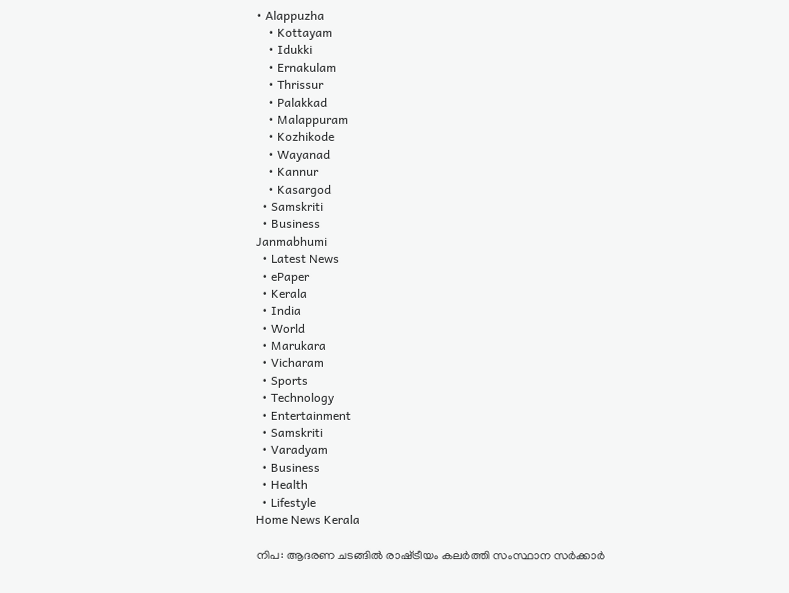• Alappuzha
    • Kottayam
    • Idukki
    • Ernakulam
    • Thrissur
    • Palakkad
    • Malappuram
    • Kozhikode
    • Wayanad
    • Kannur
    • Kasargod
  • Samskriti
  • Business
Janmabhumi
  • Latest News
  • ePaper
  • Kerala
  • India
  • World
  • Marukara
  • Vicharam
  • Sports
  • Technology
  • Entertainment
  • Samskriti
  • Varadyam
  • Business
  • Health
  • Lifestyle
Home News Kerala

നിപ: ആദരണ ചടങ്ങില്‍ രാഷ്‌ട്രീയം കലര്‍ത്തി സംസ്ഥാന സര്‍ക്കാര്‍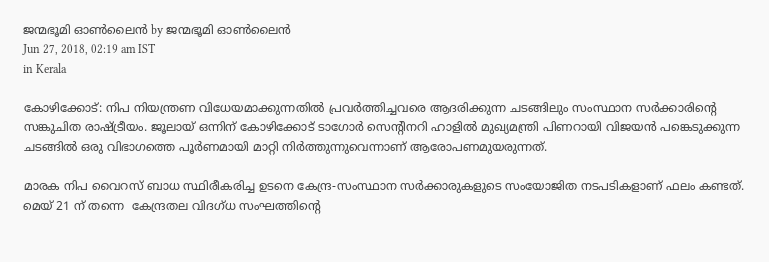ജന്മഭൂമി ഓണ്‍ലൈന്‍ by ജന്മഭൂമി ഓണ്‍ലൈന്‍
Jun 27, 2018, 02:19 am IST
in Kerala

കോഴിക്കോട്: നിപ നിയന്ത്രണ വിധേയമാക്കുന്നതില്‍ പ്രവര്‍ത്തിച്ചവരെ ആദരിക്കുന്ന ചടങ്ങിലും സംസ്ഥാന സര്‍ക്കാരിന്റെ സങ്കുചിത രാഷ്‌ട്രീയം. ജൂലായ് ഒന്നിന് കോഴിക്കോട് ടാഗോര്‍ സെന്റിനറി ഹാളില്‍ മുഖ്യമന്ത്രി പിണറായി വിജയന്‍ പങ്കെടുക്കുന്ന ചടങ്ങില്‍ ഒരു വിഭാഗത്തെ പൂര്‍ണമായി മാറ്റി നിര്‍ത്തുന്നുവെന്നാണ് ആരോപണമുയരുന്നത്.

മാരക നിപ വൈറസ് ബാധ സ്ഥിരീകരിച്ച ഉടനെ കേന്ദ്ര-സംസ്ഥാന സര്‍ക്കാരുകളുടെ സംയോജിത നടപടികളാണ് ഫലം കണ്ടത്. മെയ് 21 ന് തന്നെ  കേന്ദ്രതല വിദഗ്ധ സംഘത്തിന്റെ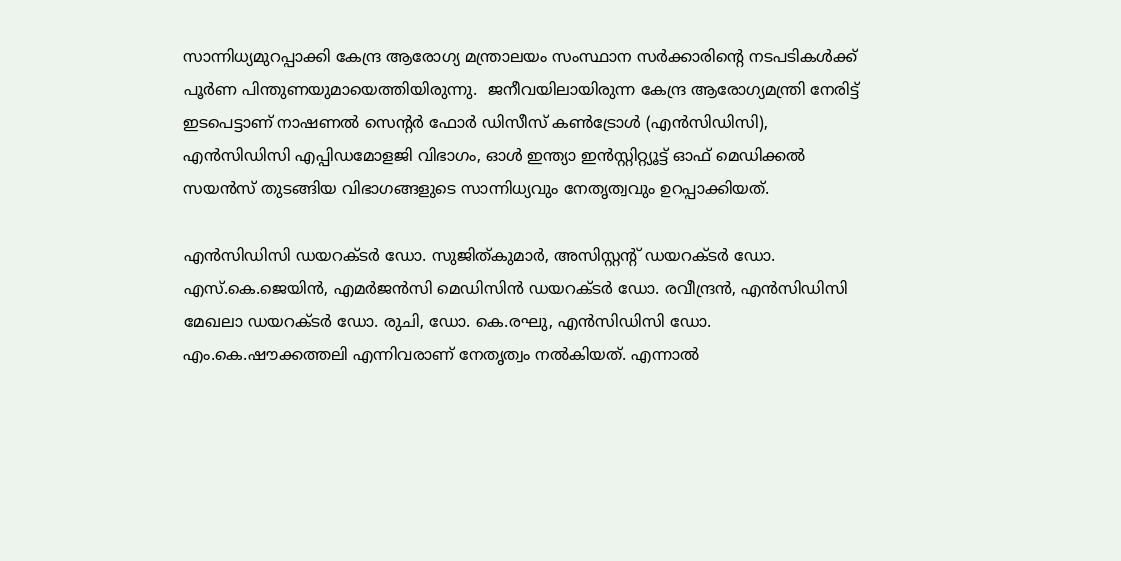സാന്നിധ്യമുറപ്പാക്കി കേന്ദ്ര ആരോഗ്യ മന്ത്രാലയം സംസ്ഥാന സര്‍ക്കാരിന്റെ നടപടികള്‍ക്ക് പൂര്‍ണ പിന്തുണയുമായെത്തിയിരുന്നു.  ജനീവയിലായിരുന്ന കേന്ദ്ര ആരോഗ്യമന്ത്രി നേരിട്ട് ഇടപെട്ടാണ് നാഷണല്‍ സെന്റര്‍ ഫോര്‍ ഡിസീസ് കണ്‍ട്രോള്‍ (എന്‍സിഡിസി), എന്‍സിഡിസി എപ്പിഡമോളജി വിഭാഗം, ഓള്‍ ഇന്ത്യാ ഇന്‍സ്റ്റിറ്റ്യൂട്ട് ഓഫ് മെഡിക്കല്‍  സയന്‍സ് തുടങ്ങിയ വിഭാഗങ്ങളുടെ സാന്നിധ്യവും നേതൃത്വവും ഉറപ്പാക്കിയത്.

എന്‍സിഡിസി ഡയറക്ടര്‍ ഡോ. സുജിത്കുമാര്‍, അസിസ്റ്റന്റ് ഡയറക്ടര്‍ ഡോ. എസ്.കെ.ജെയിന്‍, എമര്‍ജന്‍സി മെഡിസിന്‍ ഡയറക്ടര്‍ ഡോ. രവീന്ദ്രന്‍, എന്‍സിഡിസി മേഖലാ ഡയറക്ടര്‍ ഡോ. രുചി, ഡോ. കെ.രഘു, എന്‍സിഡിസി ഡോ. എം.കെ.ഷൗക്കത്തലി എന്നിവരാണ് നേതൃത്വം നല്‍കിയത്. എന്നാല്‍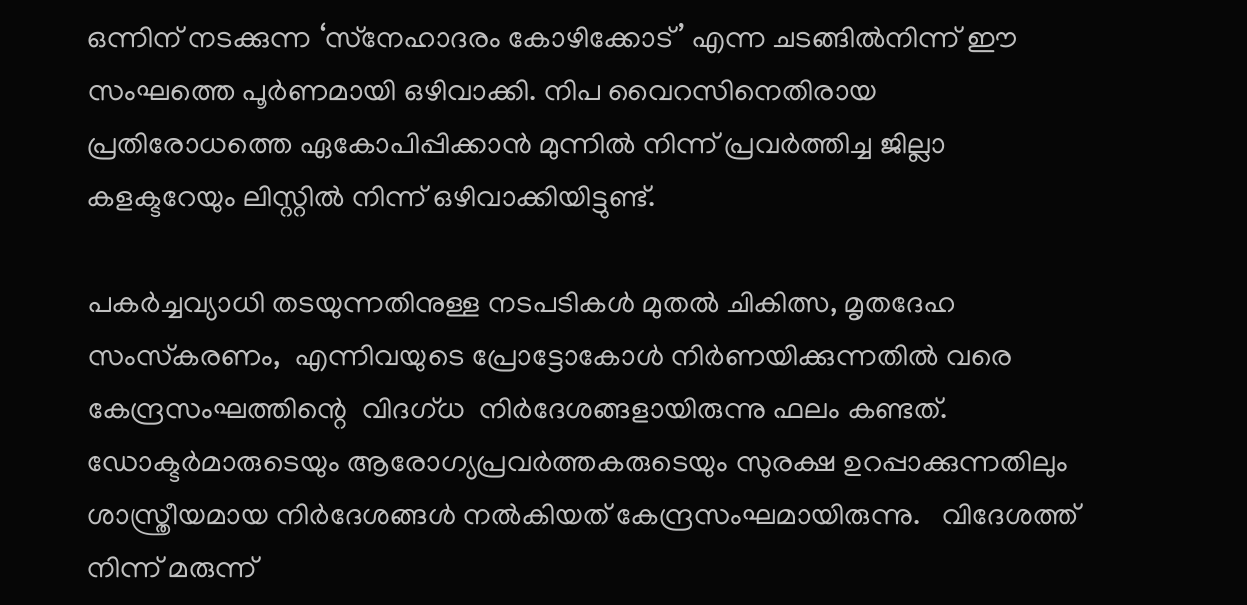ഒന്നിന് നടക്കുന്ന ‘സ്‌നേഹാദരം കോഴിക്കോട്’ എന്ന ചടങ്ങില്‍നിന്ന് ഈ സംഘത്തെ പൂര്‍ണമായി ഒഴിവാക്കി. നിപ വൈറസിനെതിരായ പ്രതിരോധത്തെ ഏകോപിപ്പിക്കാന്‍ മുന്നില്‍ നിന്ന് പ്രവര്‍ത്തിച്ച ജില്ലാ കളക്ടറേയും ലിസ്റ്റില്‍ നിന്ന് ഒഴിവാക്കിയിട്ടുണ്ട്.

പകര്‍ച്ചവ്യാധി തടയുന്നതിനുള്ള നടപടികള്‍ മുതല്‍ ചികിത്സ, മൃതദേഹ സംസ്‌കരണം,  എന്നിവയുടെ പ്രോട്ടോകോള്‍ നിര്‍ണയിക്കുന്നതില്‍ വരെ കേന്ദ്രസംഘത്തിന്റെ  വിദഗ്ധ  നിര്‍ദേശങ്ങളായിരുന്നു ഫലം കണ്ടത്. ഡോക്ടര്‍മാരുടെയും ആരോഗ്യപ്രവര്‍ത്തകരുടെയും സുരക്ഷ ഉറപ്പാക്കുന്നതിലും ശാസ്ത്രീയമായ നിര്‍ദേശങ്ങള്‍ നല്‍കിയത് കേന്ദ്രസംഘമായിരുന്നു.   വിദേശത്ത് നിന്ന് മരുന്ന്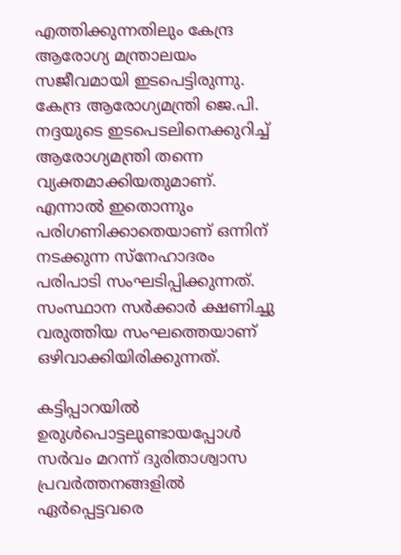എത്തിക്കുന്നതിലും കേന്ദ്ര ആരോഗ്യ മന്ത്രാലയം സജീവമായി ഇടപെട്ടിരുന്നു. കേന്ദ്ര ആരോഗ്യമന്ത്രി ജെ.പി. നദ്ദയുടെ ഇടപെടലിനെക്കുറിച്ച് ആരോഗ്യമന്ത്രി തന്നെ വ്യക്തമാക്കിയതുമാണ്. എന്നാല്‍ ഇതൊന്നും പരിഗണിക്കാതെയാണ് ഒന്നിന് നടക്കുന്ന സ്‌നേഹാദരം പരിപാടി സംഘടിപ്പിക്കുന്നത്.  സംസ്ഥാന സര്‍ക്കാര്‍ ക്ഷണിച്ചു വരുത്തിയ സംഘത്തെയാണ് ഒഴിവാക്കിയിരിക്കുന്നത്.

കട്ടിപ്പാറയില്‍ ഉരുള്‍പൊട്ടലുണ്ടായപ്പോള്‍ സര്‍വം മറന്ന് ദുരിതാശ്വാസ പ്രവര്‍ത്തനങ്ങളില്‍ ഏര്‍പ്പെട്ടവരെ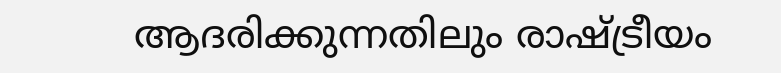ആദരിക്കുന്നതിലും രാഷ്‌ട്രീയം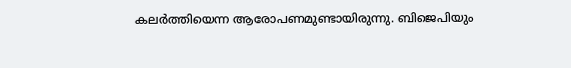കലര്‍ത്തിയെന്ന ആരോപണമുണ്ടായിരുന്നു. ബിജെപിയും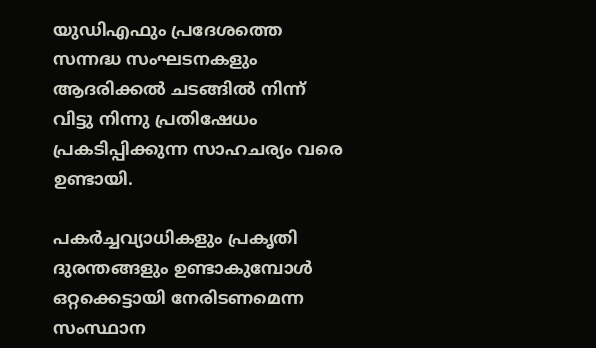യുഡിഎഫും പ്രദേശത്തെ സന്നദ്ധ സംഘടനകളും ആദരിക്കല്‍ ചടങ്ങില്‍ നിന്ന് വിട്ടു നിന്നു പ്രതിഷേധം പ്രകടിപ്പിക്കുന്ന സാഹചര്യം വരെ ഉണ്ടായി.

പകര്‍ച്ചവ്യാധികളും പ്രകൃതി ദുരന്തങ്ങളും ഉണ്ടാകുമ്പോള്‍ ഒറ്റക്കെട്ടായി നേരിടണമെന്ന സംസ്ഥാന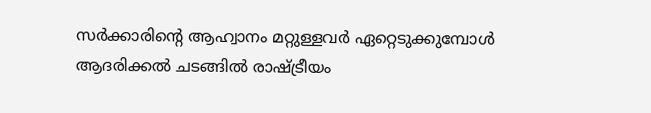സര്‍ക്കാരിന്റെ ആഹ്വാനം മറ്റുള്ളവര്‍ ഏറ്റെടുക്കുമ്പോള്‍ ആദരിക്കല്‍ ചടങ്ങില്‍ രാഷ്‌ട്രീയം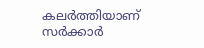കലര്‍ത്തിയാണ് സര്‍ക്കാര്‍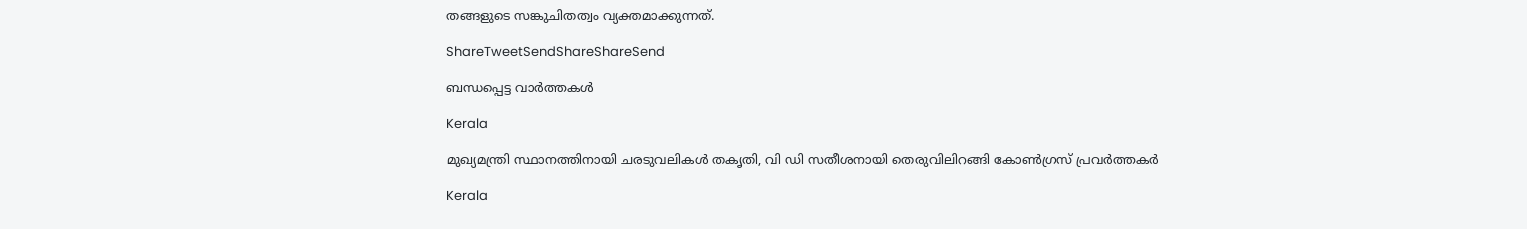തങ്ങളുടെ സങ്കുചിതത്വം വ്യക്തമാക്കുന്നത്.

ShareTweetSendShareShareSend

ബന്ധപ്പെട്ട വാര്‍ത്തകള്‍

Kerala

മുഖ്യമന്ത്രി സ്ഥാനത്തിനായി ചരടുവലികള്‍ തകൃതി, വി ഡി സതീശനായി തെരുവിലിറങ്ങി കോണ്‍ഗ്രസ് പ്രവര്‍ത്തകര്‍

Kerala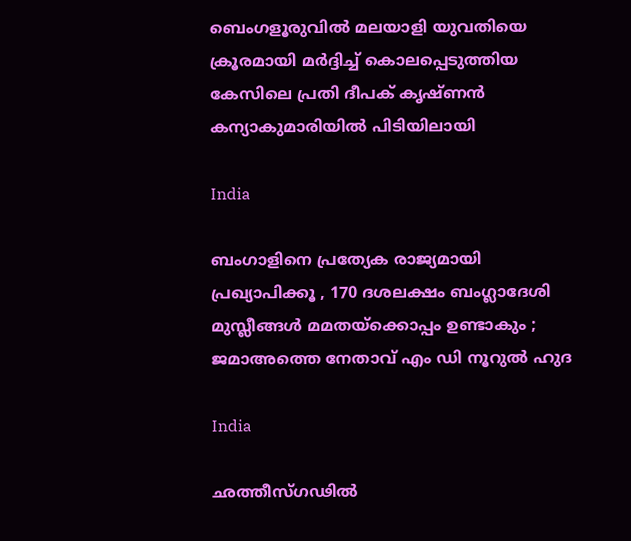ബെംഗളൂരുവില്‍ മലയാളി യുവതിയെ ക്രൂരമായി മര്‍ദ്ദിച്ച് കൊലപ്പെടുത്തിയ കേസിലെ പ്രതി ദീപക് കൃഷ്ണന്‍ കന്യാകുമാരിയില്‍ പിടിയിലായി

India

ബംഗാളിനെ പ്രത്യേക രാജ്യമായി പ്രഖ്യാപിക്കൂ , 170 ദശലക്ഷം ബംഗ്ലാദേശി മുസ്ലീങ്ങൾ മമതയ്‌ക്കൊപ്പം ഉണ്ടാകും ; ജമാഅത്തെ നേതാവ് എം ഡി നൂറുൽ ഹുദ

India

ഛത്തീസ്ഗഢിൽ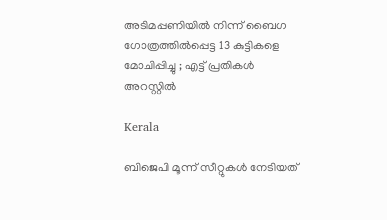അടിമപ്പണിയിൽ നിന്ന് ബൈഗ ഗോത്രത്തിൽപ്പെട്ട 13 കുട്ടികളെ മോചിപ്പിച്ചു ; എട്ട് പ്രതികൾ അറസ്റ്റിൽ

Kerala

ബിജെപി മൂന്ന് സീറ്റുകൾ നേടിയത്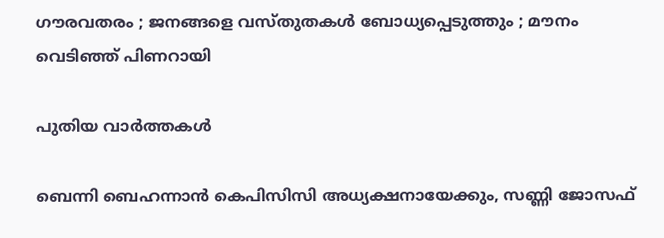ഗൗരവതരം ; ജനങ്ങളെ വസ്തുതകൾ ബോധ്യപ്പെടുത്തും ; മൗനം വെടിഞ്ഞ് പിണറായി

പുതിയ വാര്‍ത്തകള്‍

ബെന്നി ബെഹന്നാൻ കെപിസിസി അധ്യക്ഷനായേക്കും, സണ്ണി ജോസഫ്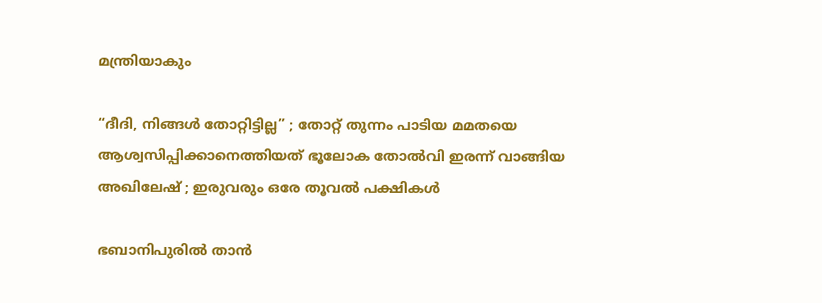മന്ത്രിയാകും

“ദീദി, നിങ്ങൾ തോറ്റിട്ടില്ല” ; തോറ്റ് തുന്നം പാടിയ മമതയെ ആശ്വസിപ്പിക്കാനെത്തിയത് ഭൂലോക തോൽവി ഇരന്ന് വാങ്ങിയ അഖിലേഷ് ; ഇരുവരും ഒരേ തൂവൽ പക്ഷികൾ

ഭബാനിപുരിൽ താൻ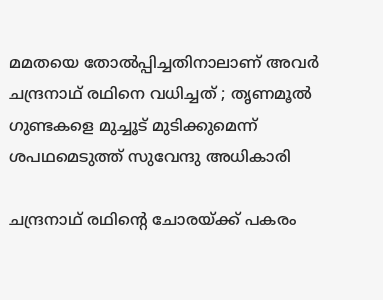മമതയെ തോൽപ്പിച്ചതിനാലാണ് അവർ ചന്ദ്രനാഥ് രഥിനെ വധിച്ചത് ; തൃണമൂൽ ഗുണ്ടകളെ മുച്ചൂട് മുടിക്കുമെന്ന് ശപഥമെടുത്ത് സുവേന്ദു അധികാരി

ചന്ദ്രനാഥ് രഥിന്റെ ചോരയ്‌ക്ക് പകരം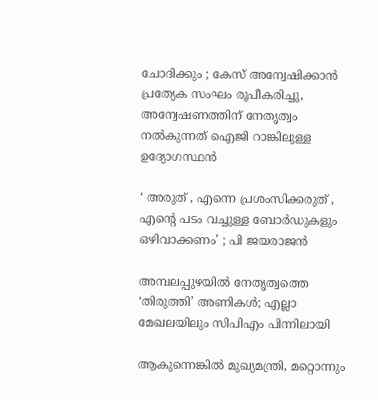ചോദിക്കും ; കേസ് അന്വേഷിക്കാൻ പ്രത്യേക സംഘം രൂപീകരിച്ചു, അന്വേഷണത്തിന് നേതൃത്വം നൽകുന്നത് ഐജി റാങ്കിലുള്ള ഉദ്യോഗസ്ഥൻ

‘ അരുത് , എന്നെ പ്രശംസിക്കരുത് , എന്റെ പടം വച്ചുള്ള ബോര്‍ഡുകളും ഒഴിവാക്കണം’ ; പി ജയരാജൻ

അമ്പലപ്പുഴയില്‍ നേതൃത്വത്തെ ‘തിരുത്തി’ അണികള്‍; എല്ലാ മേഖലയിലും സിപിഎം പിന്നിലായി

ആകുന്നെങ്കിൽ മുഖ്യമന്ത്രി, മറ്റൊന്നും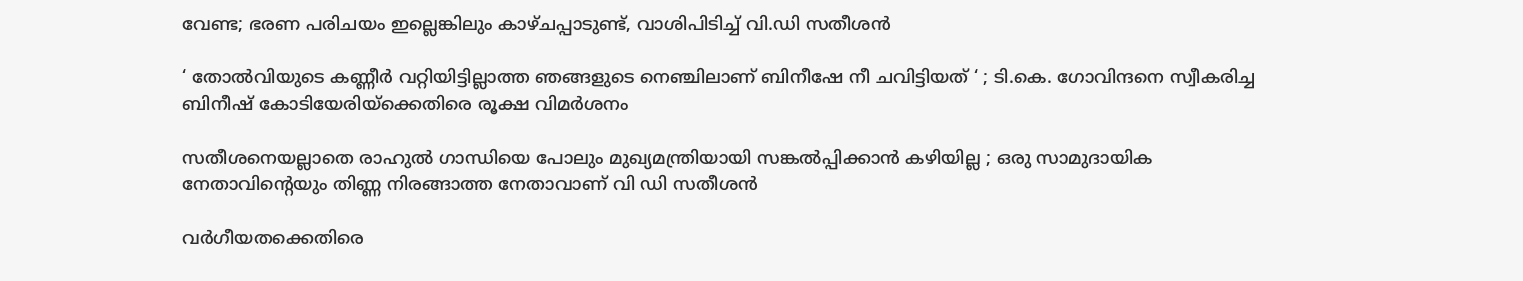വേണ്ട; ഭരണ പരിചയം ഇല്ലെങ്കിലും കാഴ്ചപ്പാടുണ്ട്, വാശിപിടിച്ച് വി.ഡി സതീശൻ

‘ തോൽവിയുടെ കണ്ണീർ വറ്റിയിട്ടില്ലാത്ത ഞങ്ങളുടെ നെഞ്ചിലാണ് ബിനീഷേ നീ ചവിട്ടിയത് ‘ ; ടി.കെ. ഗോവിന്ദനെ സ്വീകരിച്ച ബിനീഷ് കോടിയേരിയ്‌ക്കെതിരെ രൂക്ഷ വിമർശനം

സതീശനെയല്ലാതെ രാഹുൽ ഗാന്ധിയെ പോലും മുഖ്യമന്ത്രിയായി സങ്കൽപ്പിക്കാൻ കഴിയില്ല ; ഒരു സാമുദായിക നേതാവിന്റെയും തിണ്ണ നിരങ്ങാത്ത നേതാവാണ് വി ഡി സതീശൻ

വർഗീയതക്കെതിരെ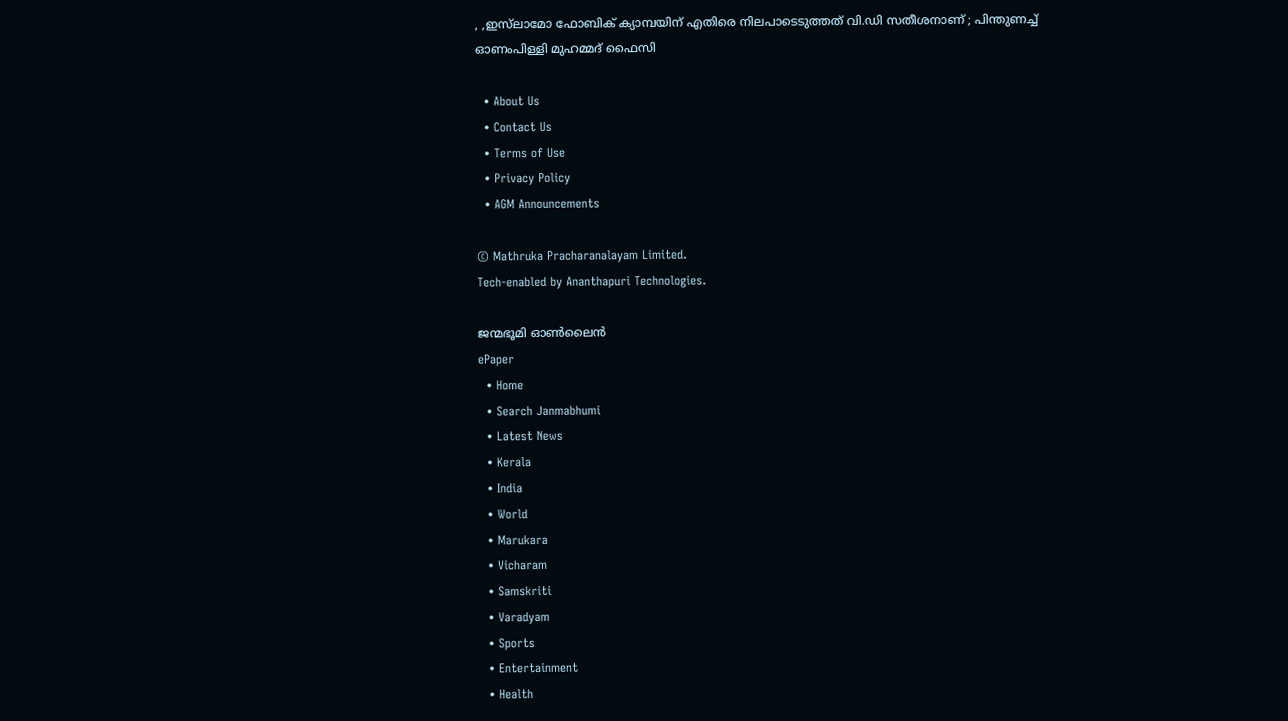, ,ഇസ്‌ലാമോ ഫോബിക് ക്യാമ്പയിന് എതിരെ നിലപാടെടുത്തത് വി.ഡി സതീശനാണ് ; പിന്തുണച്ച് ഓണംപിള്ളി മുഹമ്മദ് ഫൈസി

  • About Us
  • Contact Us
  • Terms of Use
  • Privacy Policy
  • AGM Announcements

© Mathruka Pracharanalayam Limited.
Tech-enabled by Ananthapuri Technologies.

ജന്മഭൂമി ഓണ്‍ലൈന്‍
ePaper
  • Home
  • Search Janmabhumi
  • Latest News
  • Kerala
  • India
  • World
  • Marukara
  • Vicharam
  • Samskriti
  • Varadyam
  • Sports
  • Entertainment
  • Health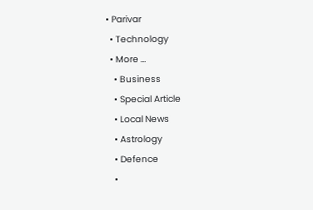• Parivar
  • Technology
  • More …
    • Business
    • Special Article
    • Local News
    • Astrology
    • Defence
    •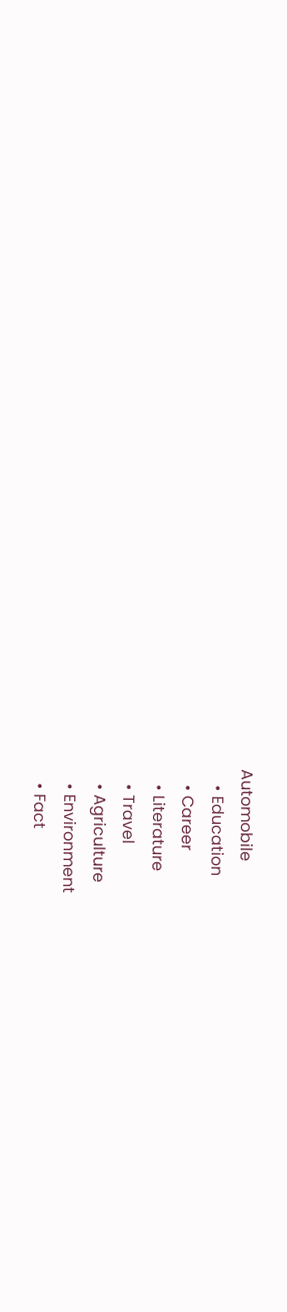Automobile
    • Education
    • Career
    • Literature
    • Travel
    • Agriculture
    • Environment
    • Fact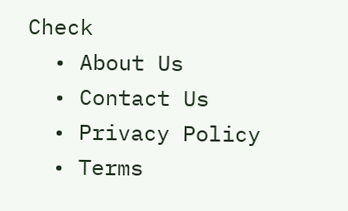Check
  • About Us
  • Contact Us
  • Privacy Policy
  • Terms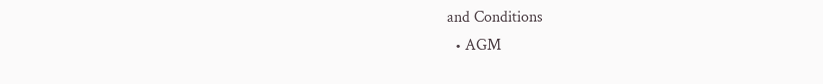and Conditions
  • AGM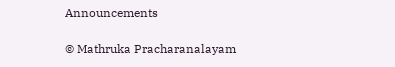Announcements

© Mathruka Pracharanalayam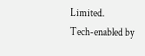Limited.
Tech-enabled by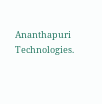Ananthapuri Technologies.